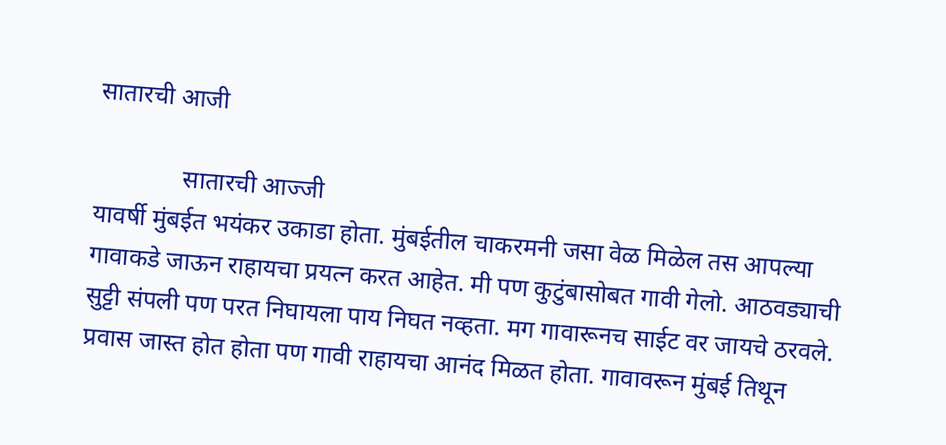सातारची आजी

              सातारची आज्जी
यावर्षी मुंबईत भयंकर उकाडा होता. मुंबईतील चाकरमनी जसा वेळ मिळेल तस आपल्या गावाकडे जाऊन राहायचा प्रयत्न करत आहेत. मी पण कुटुंबासोबत गावी गेलो. आठवड्याची सुट्टी संपली पण परत निघायला पाय निघत नव्हता. मग गावारूनच साईट वर जायचे ठरवले. प्रवास जास्त होत होता पण गावी राहायचा आनंद मिळत होता. गावावरून मुंबई तिथून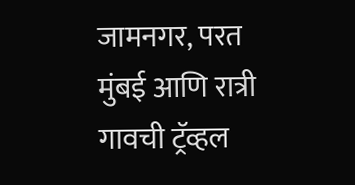जामनगर, परत मुंबई आणि रात्री गावची ट्रॅव्हल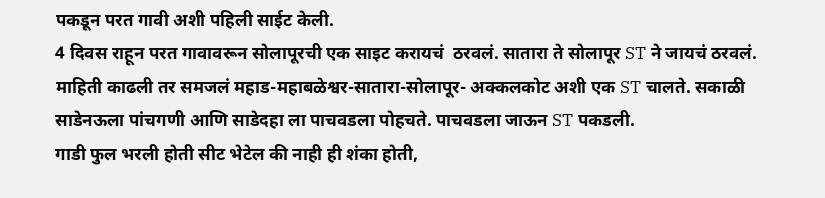पकडून परत गावी अशी पहिली साईट केली.
4 दिवस राहून परत गावावरून सोलापूरची एक साइट करायचं  ठरवलं. सातारा ते सोलापूर ST ने जायचं ठरवलं. माहिती काढली तर समजलं महाड-महाबळेश्वर-सातारा-सोलापूर- अक्कलकोट अशी एक ST चालते. सकाळी साडेनऊला पांचगणी आणि साडेदहा ला पाचवडला पोहचते. पाचवडला जाऊन ST पकडली.
गाडी फुल भरली होती सीट भेटेल की नाही ही शंका होती,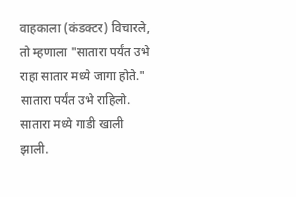वाहकाला (कंडक्टर) विचारले, तो म्हणाला "सातारा पर्यंत उभे राहा सातार मध्ये जागा होते." सातारा पर्यंत उभे राहिलो. सातारा मध्ये गाडी खाली झाली.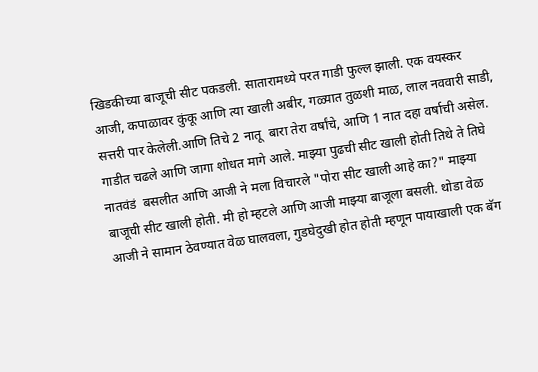खिडकीच्या बाजूची सीट पकडली. सातारामध्ये परत गाडी फुल्ल झाली. एक वयस्कर आजी, कपाळावर कुंकू आणि त्या खाली अबीर, गळ्यात तुळशी माळ, लाल नववारी साडी, सत्तरी पार केलेली.आणि तिचे 2 नातू  बारा तेरा वर्षांचे, आणि 1 नात दहा वर्षाची असेल. गाडीत चढले आणि जागा शोधत मागे आले. माझ्या पुढची सीट खाली होती तिथे ते तिघे नातवंडं  बसलीत आणि आजी ने मला विचारले "पोरा सीट खाली आहे का?" माझ्या बाजूची सीट खाली होती. मी हो म्हटले आणि आजी माझ्या बाजूला बसली. थोडा वेळ आजी ने सामान ठेवण्यात वेळ घालवला, गुडघेदुखी होत होती म्हणून पायाखाली एक बॅग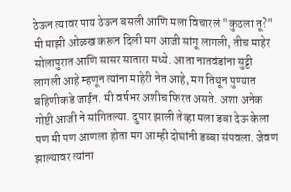ठेऊन त्यावर पाय ठेऊन बसली आणि मला विचारलं "कुठला तू?" मी माझी ओळख करून दिली मग आजी सांगू लागली, तीच माहेर सोलापुरात आणि सासर सातारा मध्ये. आता नातवंडांना सुट्टी लागली आहे म्हणून त्यांना माहेरी नेत आहे, मग तिथून पुण्यात बहिणीकडे जाईन. मी वर्षभर अशीच फिरत असते. अशा अनेक गोष्टी आजी ने सांगितल्या. दुपार झाली तेव्हा मला डबा देऊ केला पण मी पण आणला होता मग आम्ही दोघांनी डब्बा संपवला. जेवण झाल्यावर त्यांना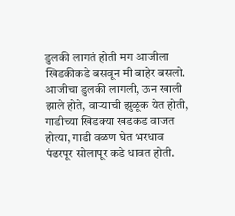डुलकी लागतं होती मग आजीला खिडकीकडे बसवून मी बाहेर बसलो. आजीचा डुलकी लागली, ऊन खाली झाले होते, वाऱ्याची झुळूक येत होती, गाडीच्या खिडक्या खडकड वाजत होत्या, गाडी वळण घेत भरधाव पंढरपूर सोलापूर कडे धावत होती.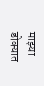माझ्या डोक्यात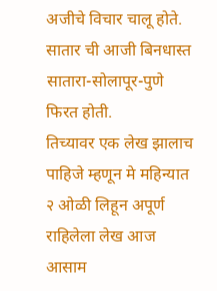अजीचे विचार चालू होते. सातार ची आजी बिनधास्त सातारा-सोलापूर-पुणे फिरत होती.
तिच्यावर एक लेख झालाच पाहिजे म्हणून मे महिन्यात २ ओळी लिहून अपूर्ण राहिलेला लेख आज आसाम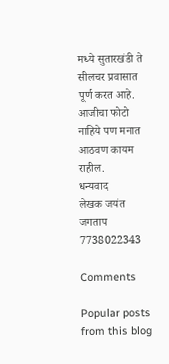मध्ये सुतारखंडी ते सीलचर प्रवासात पूर्ण करत आहे.
आजीचा फोटो नाहिये पण मनात आठवण कायम राहील.
धन्यवाद
लेखक जयंत जगताप
7738022343

Comments

Popular posts from this blog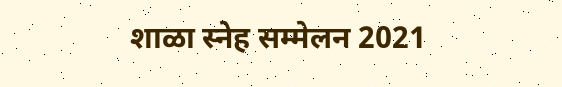शाळा स्नेह सम्मेलन 2021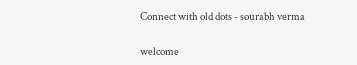Connect with old dots - sourabh verma

welcome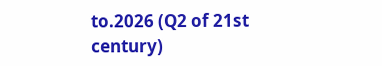to.2026 (Q2 of 21st century)